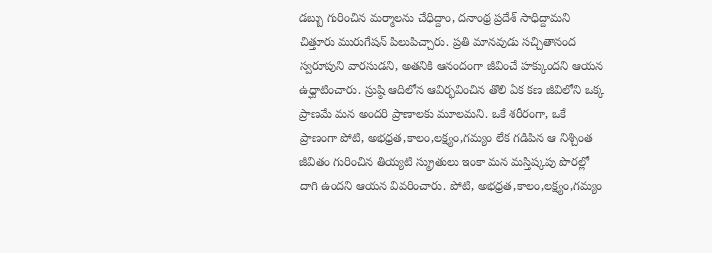డబ్బు గురించిన మర్మాలను చేధిద్దాం, దనాంథ్ర ప్రదేశ్ సాధిద్దామని చిత్తూరు మురుగేషన్ పిలుపిచ్చారు. ప్రతి మానవుడు సచ్చితానంద స్వరూపుని వారసుడని, అతనికి ఆనందంగా జీవించే హక్కుందని ఆయన ఉధ్ఘాటించారు. స్రుష్ఠి ఆదిలోన ఆవిర్భవించిన తొలి ఏక కణ జీవిలోని ఒక్క ప్రాణమే మన అందరి ప్రాణాలకు మూలమని. ఒకే శరీరంగా, ఒకే ప్రాణంగా పోటి, అభధ్రత,కాలం,లక్ష్యం,గమ్యం లేక గడిపిన ఆ నిశ్చింత జీవితం గురించిన తియ్యటి స్మ్రుతులు ఇంకా మన మస్తిష్కపు పొరల్లో దాగి ఉందని ఆయన వివరించారు. పోటి, అభధ్రత,కాలం,లక్ష్యం,గమ్యం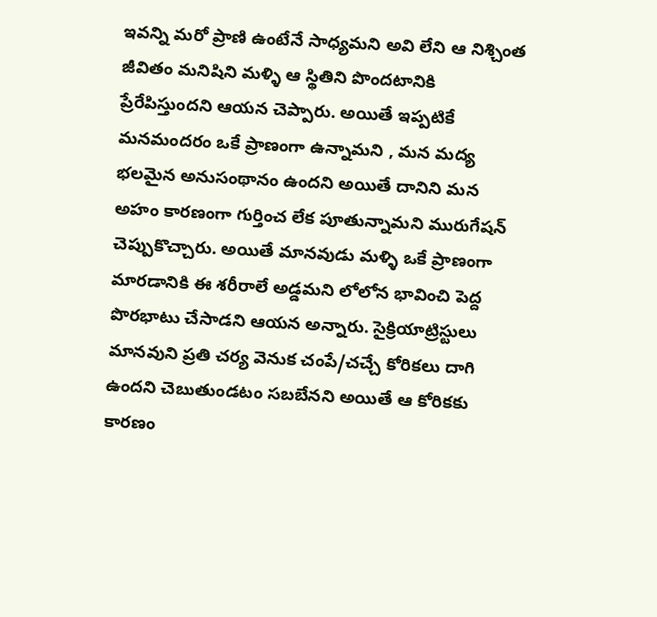ఇవన్ని మరో ప్రాణి ఉంటేనే సాధ్యమని అవి లేని ఆ నిశ్చింత జీవితం మనిషిని మళ్ళి ఆ స్థితిని పొందటానికి ప్రేరేపిస్తుందని ఆయన చెప్పారు. అయితే ఇప్పటికే మనమందరం ఒకే ప్రాణంగా ఉన్నామని , మన మద్య భలమైన అనుసంథానం ఉందని అయితే దానిని మన అహం కారణంగా గుర్తించ లేక పూతున్నామని మురుగేషన్ చెప్పుకొచ్చారు. అయితే మానవుడు మళ్ళి ఒకే ప్రాణంగా మారడానికి ఈ శరీరాలే అడ్డమని లోలోన భావించి పెద్ద పొరభాటు చేసాడని ఆయన అన్నారు. సైక్రియాట్రిస్టులు మానవుని ప్రతి చర్య వెనుక చంపే/చచ్చే కోరికలు దాగి ఉందని చెబుతుండటం సబబేనని అయితే ఆ కోరికకు కారణం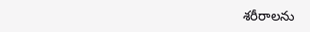శరీరాలను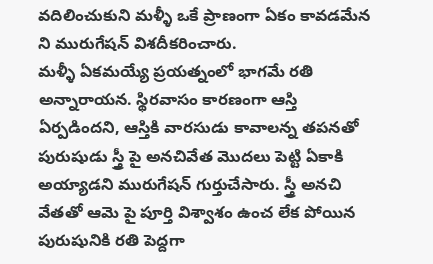వదిలించుకుని మళ్ళీ ఒకే ప్రాణంగా ఏకం కావడమేన ని మురుగేషన్ విశదీకరించారు.
మళ్ళీ ఏకమయ్యే ప్రయత్నంలో భాగమే రతి అన్నారాయన. స్థిరవాసం కారణంగా ఆస్తి ఏర్పడిందని, ఆస్తికి వారసుడు కావాలన్న తపనతో పురుషుడు స్త్రీ పై అనచివేత మొదలు పెట్టి ఏకాకి అయ్యాడని మురుగేషన్ గుర్తుచేసారు. స్త్రీ అనచి వేతతో ఆమె పై పూర్తి విశ్వాశం ఉంచ లేక పోయిన పురుషునికి రతి పెద్దగా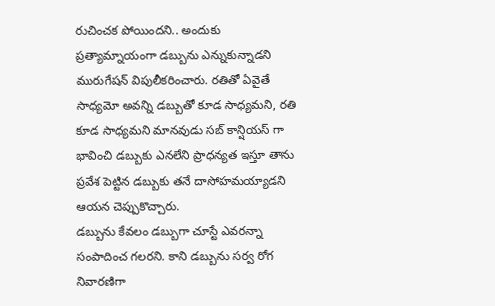రుచించక పోయిందని.. అందుకు ప్రత్యామ్నాయంగా డబ్బును ఎన్నుకున్నాడని మురుగేషన్ విపులీకరించారు. రతితో ఏవైతే సాధ్యమో అవన్ని డబ్బుతో కూడ సాధ్యమని, రతి కూడ సాధ్యమని మానవుడు సబ్ కాన్షియస్ గా భావించి డబ్బుకు ఎనలేని ప్రాధన్యత ఇస్తూ తాను ప్రవేశ పెట్టిన డబ్బుకు తనే దాసోహమయ్యాడని ఆయన చెప్పుకొచ్చారు.
డబ్బును కేవలం డబ్బుగా చూస్టే ఎవరన్నా సంపాదించ గలరని. కాని డబ్బును సర్వ రోగ నివారణిగా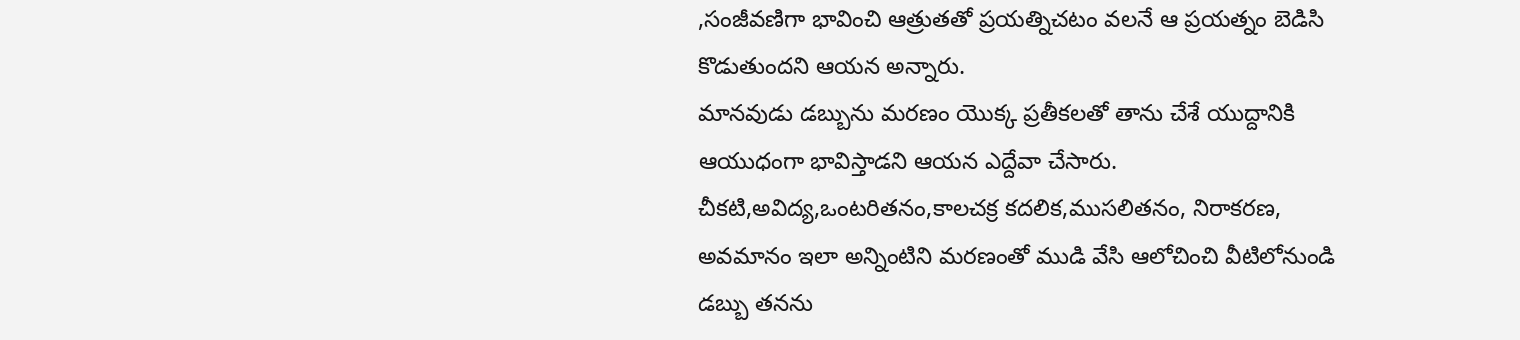,సంజీవణిగా భావించి ఆత్రుతతో ప్రయత్నిచటం వలనే ఆ ప్రయత్నం బెడిసి కొడుతుందని ఆయన అన్నారు.
మానవుడు డబ్బును మరణం యొక్క ప్రతీకలతో తాను చేశే యుద్దానికి ఆయుధంగా భావిస్తాడని ఆయన ఎద్దేవా చేసారు. చీకటి,అవిద్య,ఒంటరితనం,కాలచక్ర కదలిక,ముసలితనం, నిరాకరణ, అవమానం ఇలా అన్నింటిని మరణంతో ముడి వేసి ఆలోచించి వీటిలోనుండి డబ్బు తనను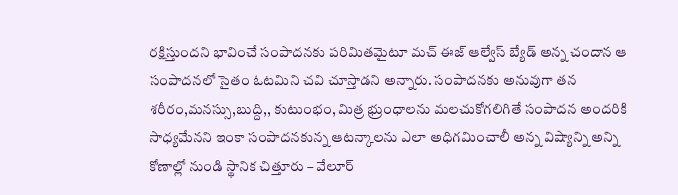రక్షిస్తుందని భావించే సంపాదనకు పరిమితమైటూ మచ్ ఈజ్ ఆల్వేస్ బ్యేడ్ అన్న చందాన ఆ సంపాదనలో సైతం ఓటమిని చవి చూస్తాడని అన్నారు. సంపాదనకు అనువుగా తన శరీరం,మనస్సు,బుద్ది,, కుటుంభం, మిత్ర భ్రుంధాలను మలచుకోగలిగితే సంపాదన అందరికి సాధ్యమేనని ఇంకా సంపాదనకున్న ఆటన్కాలను ఎలా అధిగమించాలీ అన్న విష్యాన్ని అన్ని కోణాల్లో నుండి స్థానిక చిత్తూరు – వేలూర్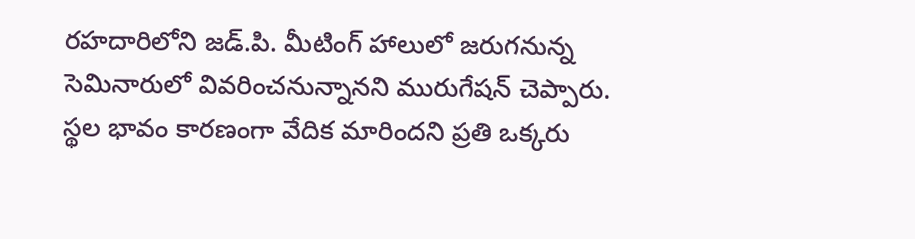రహదారిలోని జడ్.పి. మీటింగ్ హాలులో జరుగనున్న సెమినారులో వివరించనున్నానని మురుగేషన్ చెప్పారు. స్థల భావం కారణంగా వేదిక మారిందని ప్రతి ఒక్కరు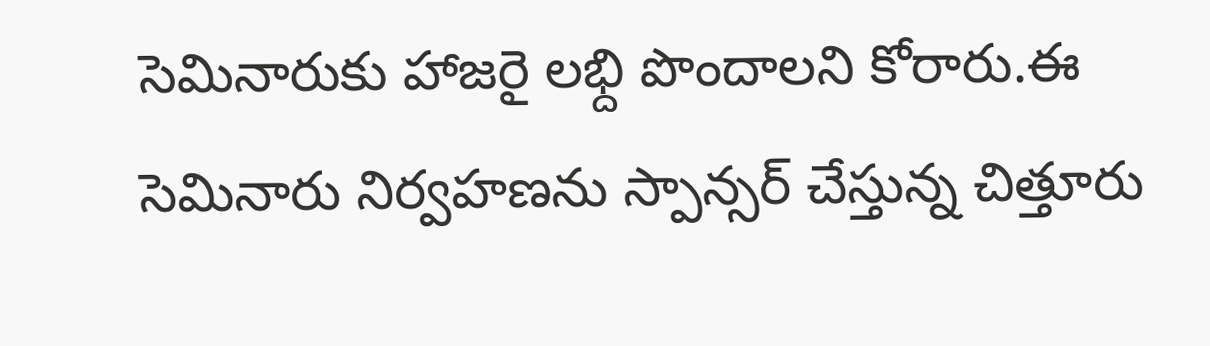సెమినారుకు హాజరై లభ్ది పొందాలని కోరారు.ఈ సెమినారు నిర్వహణను స్పాన్సర్ చేస్తున్న చిత్తూరు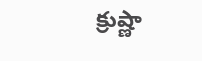క్రుష్ణా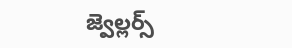జ్వెల్లర్స్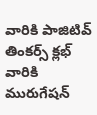వారికి పాజిటివ్ తింకర్స్ క్లభ్ వారికి మురుగేషన్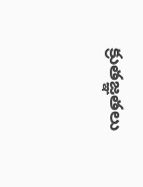క్రుతజ్ఞతలు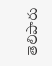తెలిపారు